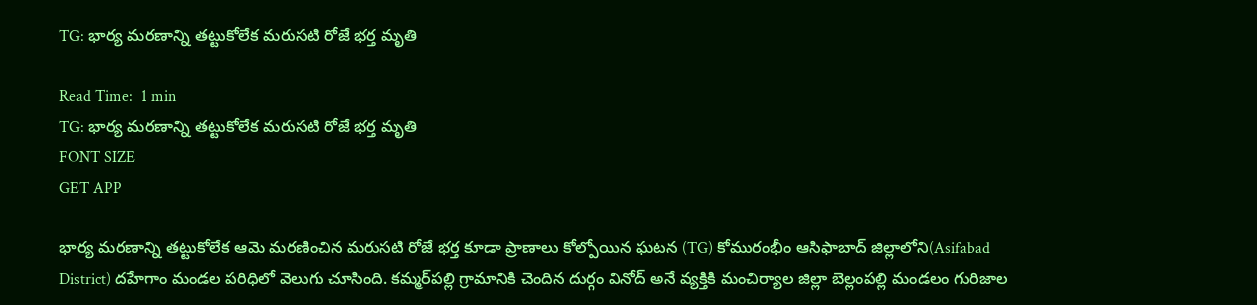TG: భార్య మరణాన్ని తట్టుకోలేక మరుసటి రోజే భర్త మృతి

Read Time:  1 min
TG: భార్య మరణాన్ని తట్టుకోలేక మరుసటి రోజే భర్త మృతి
FONT SIZE
GET APP

భార్య మరణాన్ని తట్టుకోలేక ఆమె మరణించిన మరుసటి రోజే భర్త కూడా ప్రాణాలు కోల్పోయిన ఘటన (TG) కోమురంభీం ఆసిఫాబాద్ జిల్లాలోని(Asifabad District) దహేగాం మండల పరిధిలో వెలుగు చూసింది. కమ్మర్‌పల్లి గ్రామానికి చెందిన దుర్గం వినోద్‌ అనే వ్యక్తికి మంచిర్యాల జిల్లా బెల్లంపల్లి మండలం గురిజాల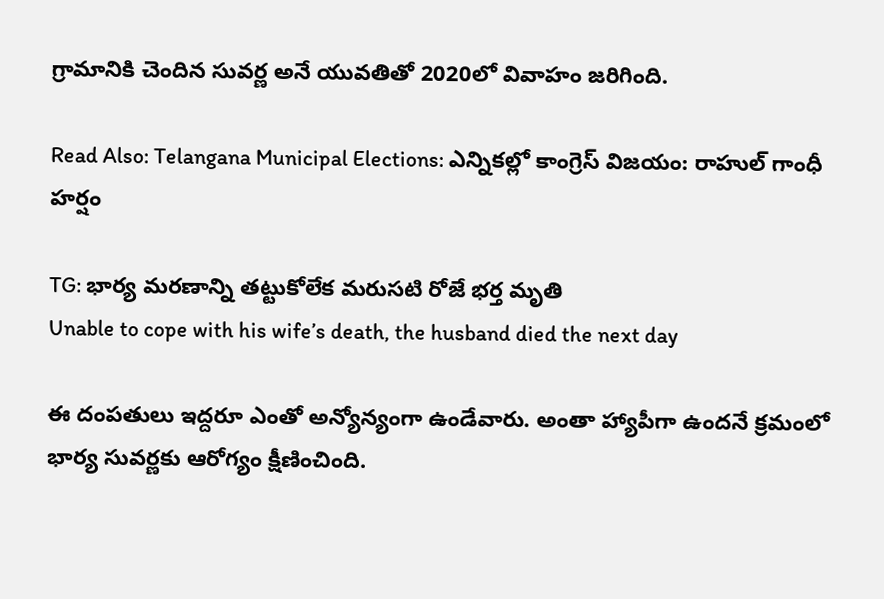గ్రామానికి చెందిన సువర్ణ అనే యువతితో 2020లో వివాహం జరిగింది.

Read Also: Telangana Municipal Elections: ఎన్నికల్లో కాంగ్రెస్ విజయం: రాహుల్ గాంధీ హర్షం

TG: భార్య మరణాన్ని తట్టుకోలేక మరుసటి రోజే భర్త మృతి
Unable to cope with his wife’s death, the husband died the next day

ఈ దంపతులు ఇద్దరూ ఎంతో అన్యోన్యంగా ఉండేవారు. అంతా హ్యాపీగా ఉందనే క్రమంలో భార్య సువర్ణకు ఆరోగ్యం క్షీణించింది.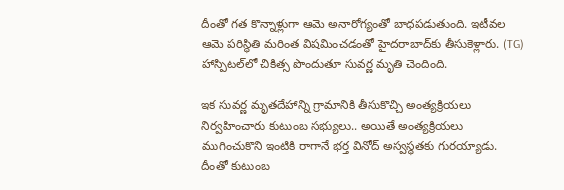దీంతో గత కొన్నాళ్లుగా ఆమె అనారోగ్యంతో బాధపడుతుంది. ఇటీవల ఆమె పరిస్థితి మరింత విషమించడంతో హైదరాబాద్‌కు తీసుకెళ్లారు. (TG) హాస్పిటల్‌లో చికిత్స పొందుతూ సువర్ణ మృతి చెందింది.

ఇక సువర్ణ మృతదేహాన్ని గ్రామానికి తీసుకొచ్చి అంత్యక్రియలు నిర్వహించారు కుటుంబ సభ్యులు.. అయితే అంత్యక్రియలు ముగించుకొని ఇంటికి రాగానే భర్త వినోద్ అస్వస్థతకు గురయ్యాడు. దీంతో కుటుంబ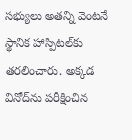సభ్యులు అతన్ని వెంటనే స్థానిక హాస్పిటల్‌కు తరలించారు. అక్కడ వినోద్‌ను పరీక్షించిన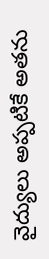వైద్యులు అప్పటికే అతను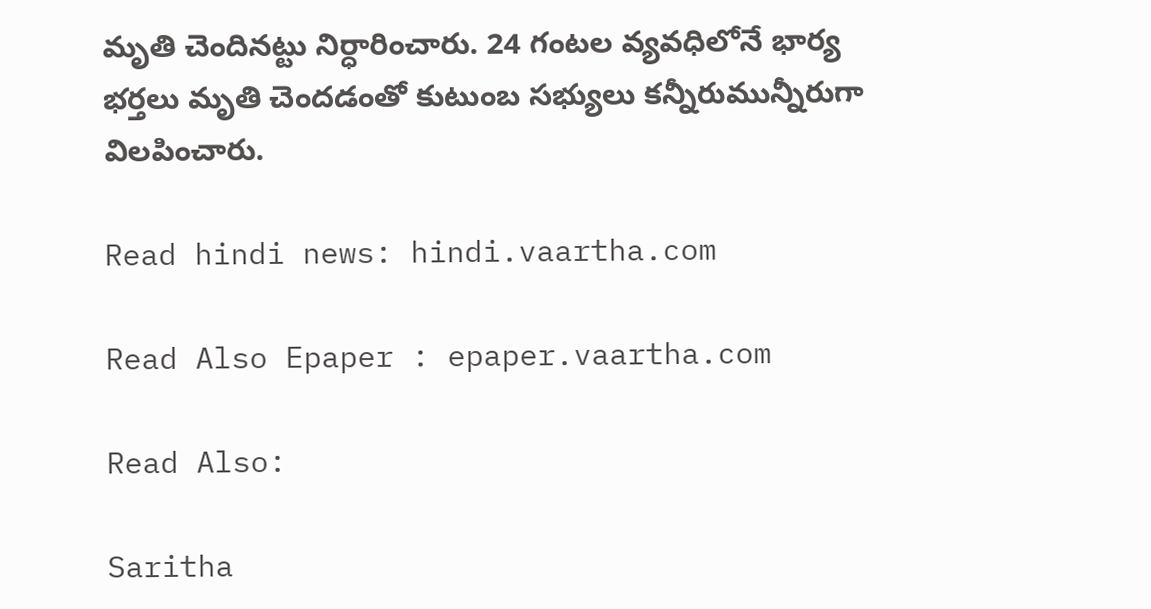మృతి చెందినట్టు నిర్ధారించారు. 24 గంటల వ్యవధిలోనే భార్య భర్తలు మృతి చెందడంతో కుటుంబ సభ్యులు కన్నీరుమున్నీరుగా విలపించారు.

Read hindi news: hindi.vaartha.com

Read Also Epaper : epaper.vaartha.com

Read Also:

Saritha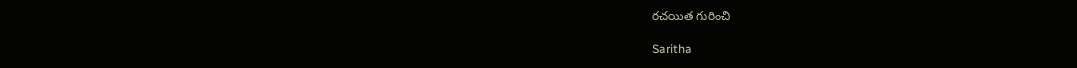రచయిత గురించి

Saritha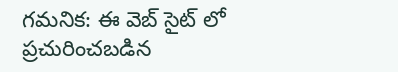గమనిక: ఈ వెబ్ సైట్ లో ప్రచురించబడిన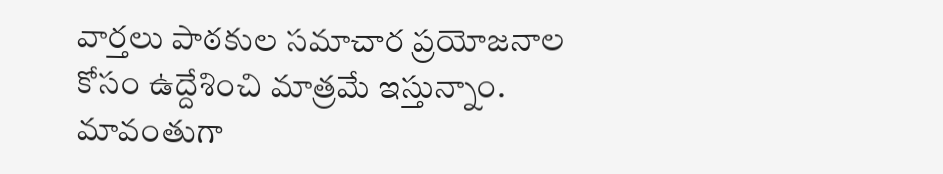వార్తలు పాఠకుల సమాచార ప్రయోజనాల కోసం ఉద్దేశించి మాత్రమే ఇస్తున్నాం. మావంతుగా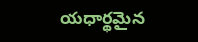యధార్థమైన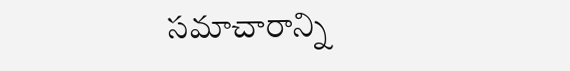సమాచారాన్ని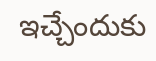ఇచ్చేందుకు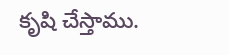కృషి చేస్తాము.